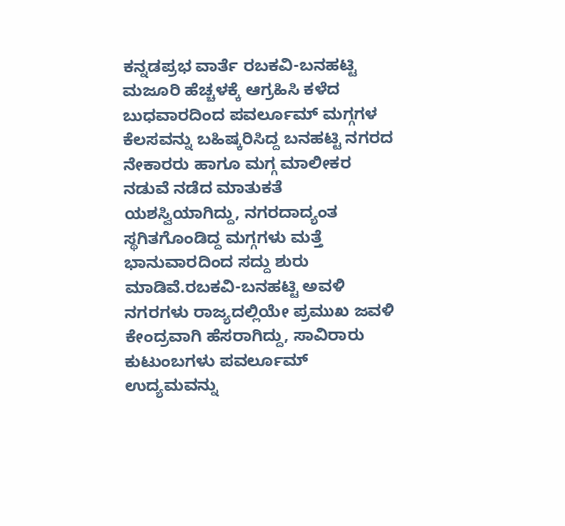ಕನ್ನಡಪ್ರಭ ವಾರ್ತೆ ರಬಕವಿ-ಬನಹಟ್ಟಿ
ಮಜೂರಿ ಹೆಚ್ಚಳಕ್ಕೆ ಆಗ್ರಹಿಸಿ ಕಳೆದ ಬುಧವಾರದಿಂದ ಪವರ್ಲೂಮ್ ಮಗ್ಗಗಳ ಕೆಲಸವನ್ನು ಬಹಿಷ್ಕರಿಸಿದ್ದ ಬನಹಟ್ಟಿ ನಗರದ ನೇಕಾರರು ಹಾಗೂ ಮಗ್ಗ ಮಾಲೀಕರ ನಡುವೆ ನಡೆದ ಮಾತುಕತೆ ಯಶಸ್ವಿಯಾಗಿದ್ದು, ನಗರದಾದ್ಯಂತ ಸ್ಥಗಿತಗೊಂಡಿದ್ದ ಮಗ್ಗಗಳು ಮತ್ತೆ ಭಾನುವಾರದಿಂದ ಸದ್ದು ಶುರು ಮಾಡಿವೆ.ರಬಕವಿ-ಬನಹಟ್ಟಿ ಅವಳಿ ನಗರಗಳು ರಾಜ್ಯದಲ್ಲಿಯೇ ಪ್ರಮುಖ ಜವಳಿ ಕೇಂದ್ರವಾಗಿ ಹೆಸರಾಗಿದ್ದು, ಸಾವಿರಾರು ಕುಟುಂಬಗಳು ಪವರ್ಲೂಮ್ ಉದ್ಯಮವನ್ನು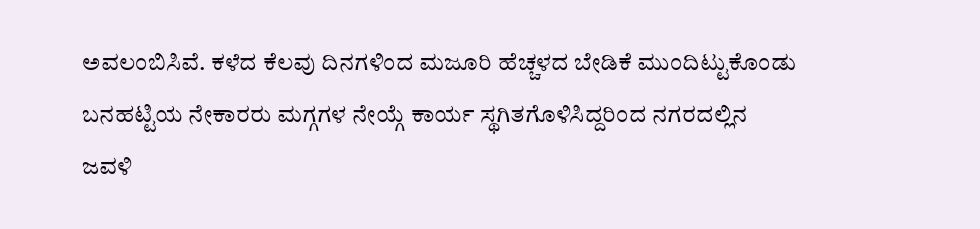ಅವಲಂಬಿಸಿವೆ. ಕಳೆದ ಕೆಲವು ದಿನಗಳಿಂದ ಮಜೂರಿ ಹೆಚ್ಚಳದ ಬೇಡಿಕೆ ಮುಂದಿಟ್ಟುಕೊಂಡು ಬನಹಟ್ಟಿಯ ನೇಕಾರರು ಮಗ್ಗಗಳ ನೇಯ್ಗೆ ಕಾರ್ಯ ಸ್ಥಗಿತಗೊಳಿಸಿದ್ದರಿಂದ ನಗರದಲ್ಲಿನ ಜವಳಿ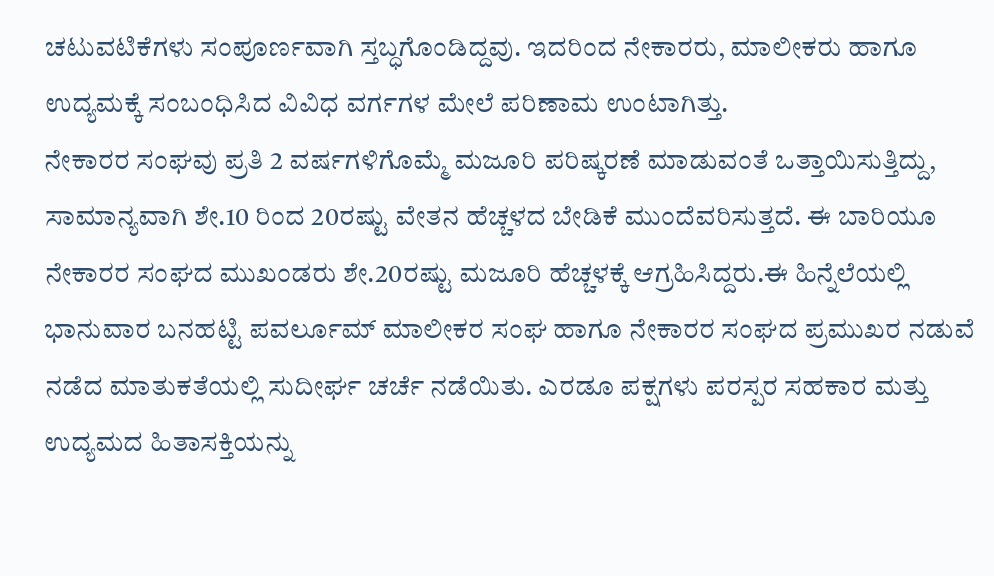ಚಟುವಟಿಕೆಗಳು ಸಂಪೂರ್ಣವಾಗಿ ಸ್ತಬ್ಧಗೊಂಡಿದ್ದವು. ಇದರಿಂದ ನೇಕಾರರು, ಮಾಲೀಕರು ಹಾಗೂ ಉದ್ಯಮಕ್ಕೆ ಸಂಬಂಧಿಸಿದ ವಿವಿಧ ವರ್ಗಗಳ ಮೇಲೆ ಪರಿಣಾಮ ಉಂಟಾಗಿತ್ತು.
ನೇಕಾರರ ಸಂಘವು ಪ್ರತಿ 2 ವರ್ಷಗಳಿಗೊಮ್ಮೆ ಮಜೂರಿ ಪರಿಷ್ಕರಣೆ ಮಾಡುವಂತೆ ಒತ್ತಾಯಿಸುತ್ತಿದ್ದು, ಸಾಮಾನ್ಯವಾಗಿ ಶೇ.10 ರಿಂದ 20ರಷ್ಟು ವೇತನ ಹೆಚ್ಚಳದ ಬೇಡಿಕೆ ಮುಂದೆವರಿಸುತ್ತದೆ. ಈ ಬಾರಿಯೂ ನೇಕಾರರ ಸಂಘದ ಮುಖಂಡರು ಶೇ.20ರಷ್ಟು ಮಜೂರಿ ಹೆಚ್ಚಳಕ್ಕೆ ಆಗ್ರಹಿಸಿದ್ದರು.ಈ ಹಿನ್ನೆಲೆಯಲ್ಲಿ ಭಾನುವಾರ ಬನಹಟ್ಟಿ ಪವರ್ಲೂಮ್ ಮಾಲೀಕರ ಸಂಘ ಹಾಗೂ ನೇಕಾರರ ಸಂಘದ ಪ್ರಮುಖರ ನಡುವೆ ನಡೆದ ಮಾತುಕತೆಯಲ್ಲಿ ಸುದೀರ್ಘ ಚರ್ಚೆ ನಡೆಯಿತು. ಎರಡೂ ಪಕ್ಷಗಳು ಪರಸ್ಪರ ಸಹಕಾರ ಮತ್ತು ಉದ್ಯಮದ ಹಿತಾಸಕ್ತಿಯನ್ನು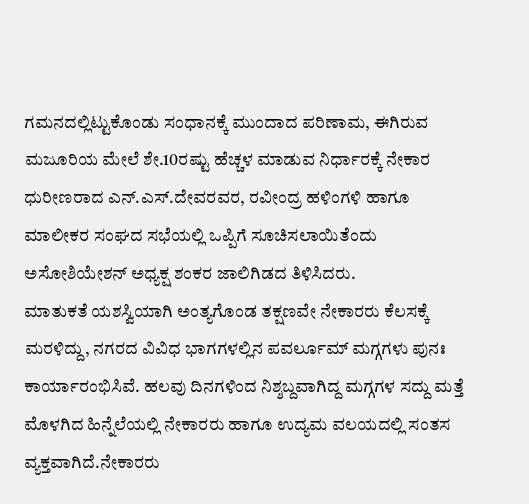ಗಮನದಲ್ಲಿಟ್ಟುಕೊಂಡು ಸಂಧಾನಕ್ಕೆ ಮುಂದಾದ ಪರಿಣಾಮ, ಈಗಿರುವ ಮಜೂರಿಯ ಮೇಲೆ ಶೇ.10ರಷ್ಟು ಹೆಚ್ಚಳ ಮಾಡುವ ನಿರ್ಧಾರಕ್ಕೆ ನೇಕಾರ ಧುರೀಣರಾದ ಎನ್.ಎಸ್.ದೇವರವರ, ರವೀಂದ್ರ ಹಳಿಂಗಳಿ ಹಾಗೂ ಮಾಲೀಕರ ಸಂಘದ ಸಭೆಯಲ್ಲಿ ಒಪ್ಪಿಗೆ ಸೂಚಿಸಲಾಯಿತೆಂದು ಅಸೋಶಿಯೇಶನ್ ಅಧ್ಯಕ್ಷ ಶಂಕರ ಜಾಲಿಗಿಡದ ತಿಳಿಸಿದರು.
ಮಾತುಕತೆ ಯಶಸ್ವಿಯಾಗಿ ಅಂತ್ಯಗೊಂಡ ತಕ್ಷಣವೇ ನೇಕಾರರು ಕೆಲಸಕ್ಕೆ ಮರಳಿದ್ದು, ನಗರದ ವಿವಿಧ ಭಾಗಗಳಲ್ಲಿನ ಪವರ್ಲೂಮ್ ಮಗ್ಗಗಳು ಪುನಃ ಕಾರ್ಯಾರಂಭಿಸಿವೆ. ಹಲವು ದಿನಗಳಿಂದ ನಿಶ್ಶಬ್ದವಾಗಿದ್ದ ಮಗ್ಗಗಳ ಸದ್ದು ಮತ್ತೆ ಮೊಳಗಿದ ಹಿನ್ನೆಲೆಯಲ್ಲಿ ನೇಕಾರರು ಹಾಗೂ ಉದ್ಯಮ ವಲಯದಲ್ಲಿ ಸಂತಸ ವ್ಯಕ್ತವಾಗಿದೆ.ನೇಕಾರರು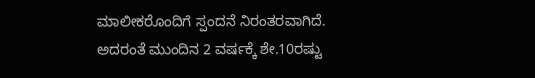ಮಾಲೀಕರೊಂದಿಗೆ ಸ್ಪಂದನೆ ನಿರಂತರವಾಗಿದೆ. ಅದರಂತೆ ಮುಂದಿನ 2 ವರ್ಷಕ್ಕೆ ಶೇ.10ರಷ್ಟು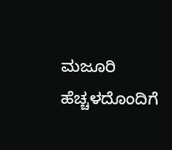ಮಜೂರಿ ಹೆಚ್ಚಳದೊಂದಿಗೆ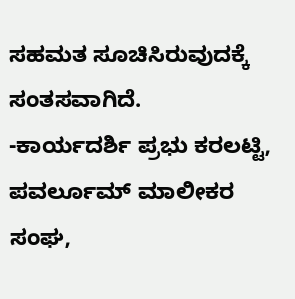ಸಹಮತ ಸೂಚಿಸಿರುವುದಕ್ಕೆ ಸಂತಸವಾಗಿದೆ.
-ಕಾರ್ಯದರ್ಶಿ ಪ್ರಭು ಕರಲಟ್ಟಿ, ಪವರ್ಲೂಮ್ ಮಾಲೀಕರ ಸಂಘ,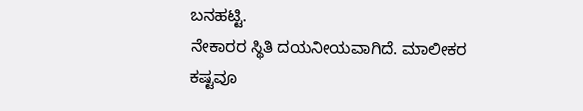ಬನಹಟ್ಟಿ.
ನೇಕಾರರ ಸ್ಥಿತಿ ದಯನೀಯವಾಗಿದೆ. ಮಾಲೀಕರ ಕಷ್ಟವೂ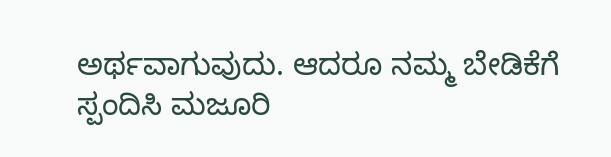ಅರ್ಥವಾಗುವುದು. ಆದರೂ ನಮ್ಮ ಬೇಡಿಕೆಗೆ ಸ್ಪಂದಿಸಿ ಮಜೂರಿ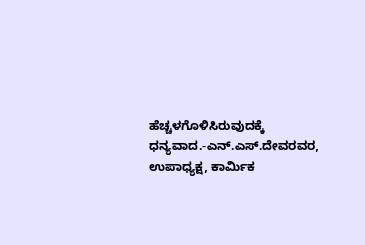ಹೆಚ್ಚಳಗೊಳಿಸಿರುವುದಕ್ಕೆ ಧನ್ಯವಾದ.-ಎನ್.ಎಸ್.ದೇವರವರ, ಉಪಾಧ್ಯಕ್ಷ, ಕಾರ್ಮಿಕ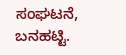ಸಂಘಟನೆ, ಬನಹಟ್ಟಿ.